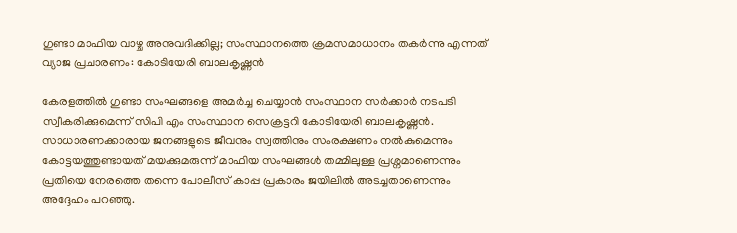ഗുണ്ടാ മാഫിയ വാഴ്ച അനുവദിക്കില്ല; സംസ്ഥാനത്തെ ക്രമസമാധാനം തകര്‍ന്നു എന്നത് വ്യാജ പ്രചാരണം: കോടിയേരി ബാലകൃഷ്ണൻ

കേരളത്തിൽ ഗുണ്ടാ സംഘങ്ങളെ അമര്‍ച്ച ചെയ്യാന്‍ സംസ്ഥാന സര്‍ക്കാര്‍ നടപടി സ്വീകരിക്കുമെന്ന് സിപി എം സംസ്ഥാന സെക്രട്ടറി കോടിയേരി ബാലകൃഷ്ണന്‍. സാധാരണക്കാരായ ജനങ്ങളുടെ ജീവനും സ്വത്തിനും സംരക്ഷണം നല്‍കുമെന്നും കോട്ടയത്തുണ്ടായത് മയക്കുമരുന്ന് മാഫിയ സംഘങ്ങള്‍ തമ്മിലുള്ള പ്രശ്നമാണെന്നും പ്രതിയെ നേരത്തെ തന്നെ പോലീസ് കാപ്പ പ്രകാരം ജയിലില്‍ അടച്ചതാണെന്നും അദ്ദേഹം പറഞ്ഞു.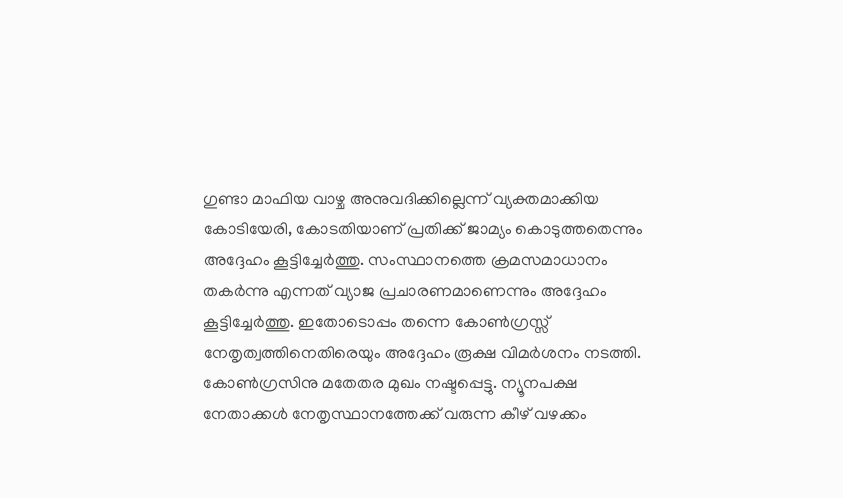ഗുണ്ടാ മാഫിയ വാഴ്ച അനുവദിക്കില്ലെന്ന് വ്യക്തമാക്കിയ കോടിയേരി, കോടതിയാണ് പ്രതിക്ക് ജാമ്യം കൊടുത്തതെന്നും അദ്ദേഹം കൂട്ടിച്ചേര്‍ത്തു. സംസ്ഥാനത്തെ ക്രമസമാധാനം തകര്‍ന്നു എന്നത് വ്യാജ പ്രചാരണമാണെന്നും അദ്ദേഹം കൂട്ടിച്ചേര്‍ത്തു. ഇതോടൊപ്പം തന്നെ കോണ്‍ഗ്രസ്സ് നേതൃത്വത്തിനെതിരെയും അദ്ദേഹം രൂക്ഷ വിമർശനം നടത്തി. കോൺഗ്രസിനു മതേതര മുഖം നഷ്ടപ്പെട്ടു. ന്യൂനപക്ഷ നേതാക്കള്‍ നേതൃസ്ഥാനത്തേക്ക് വരുന്ന കീഴ് വഴക്കം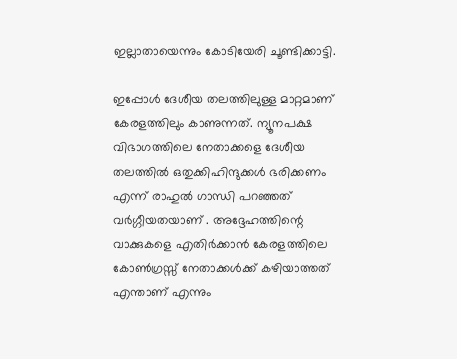ഇല്ലാതായെന്നും കോടിയേരി ചൂണ്ടിക്കാട്ടി.

ഇപ്പോൾ ദേശീയ തലത്തിലുള്ള മാറ്റമാണ് കേരളത്തിലും കാണുന്നത്. ന്യൂനപക്ഷ വിഭാഗത്തിലെ നേതാക്കളെ ദേശീയ തലത്തില്‍ ഒതുക്കിഹിന്ദുക്കള്‍ ഭരിക്കണം എന്ന് രാഹുല്‍ ഗാന്ധി പറഞ്ഞത് വര്‍ഗ്ഗീയതയാണ് . അദ്ദേഹത്തിന്റെ വാക്കുകളെ എതിര്‍ക്കാന്‍ കേരളത്തിലെ കോണ്‍ഗ്രസ്സ് നേതാക്കള്‍ക്ക് കഴിയാത്തത് എന്താണ് എന്നും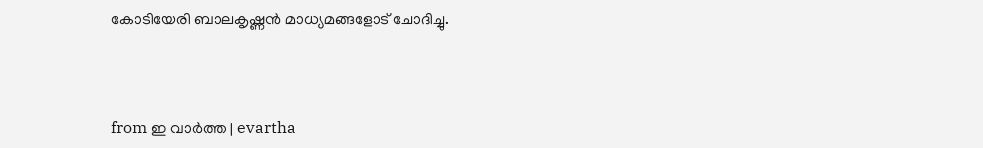കോടിയേരി ബാലകൃഷ്ണന്‍ മാധ്യമങ്ങളോട് ചോദിച്ചു.



from ഇ വാർത്ത | evartha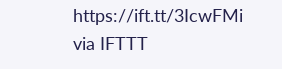https://ift.tt/3IcwFMi
via IFTTT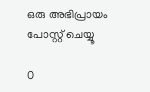ഒരു അഭിപ്രായം പോസ്റ്റ് ചെയ്യൂ

0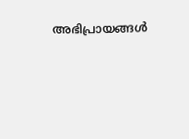അഭിപ്രായങ്ങള്‍